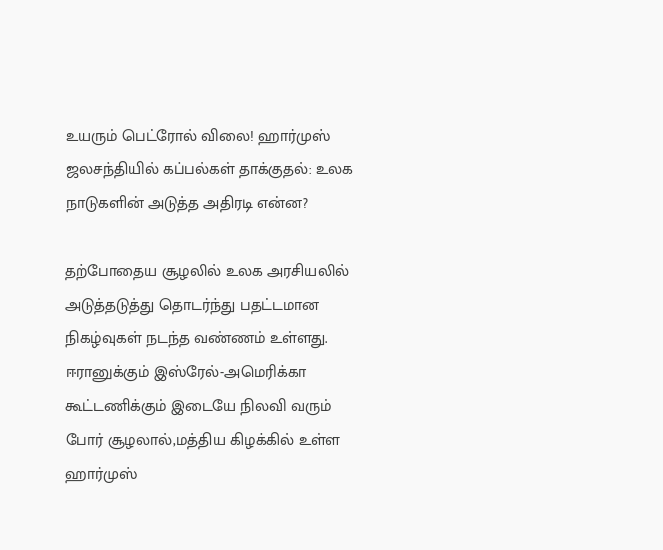உயரும் பெட்ரோல் விலை! ஹார்முஸ் ஜலசந்தியில் கப்பல்கள் தாக்குதல்: உலக நாடுகளின் அடுத்த அதிரடி என்ன?

தற்போதைய சூழலில் உலக அரசியலில்
அடுத்தடுத்து தொடர்ந்து பதட்டமான நிகழ்வுகள் நடந்த வண்ணம் உள்ளது.
ஈரானுக்கும் இஸ்ரேல்-அமெரிக்கா கூட்டணிக்கும் இடையே நிலவி வரும் போர் சூழலால்,மத்திய கிழக்கில் உள்ள ஹார்முஸ்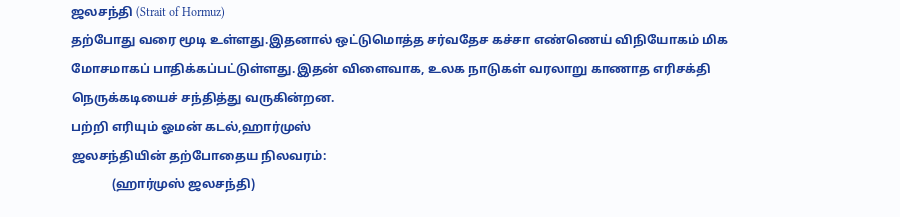ஜலசந்தி (Strait of Hormuz)
தற்போது வரை மூடி உள்ளது.இதனால் ஒட்டுமொத்த சர்வதேச கச்சா எண்ணெய் விநியோகம் மிக மோசமாகப் பாதிக்கப்பட்டுள்ளது.இதன் விளைவாக, உலக நாடுகள் வரலாறு காணாத எரிசக்தி நெருக்கடியைச் சந்தித்து வருகின்றன.
பற்றி எரியும் ஓமன் கடல்,ஹார்முஸ்
ஜலசந்தியின் தற்போதைய நிலவரம்:
             (ஹார்முஸ் ஜலசந்தி)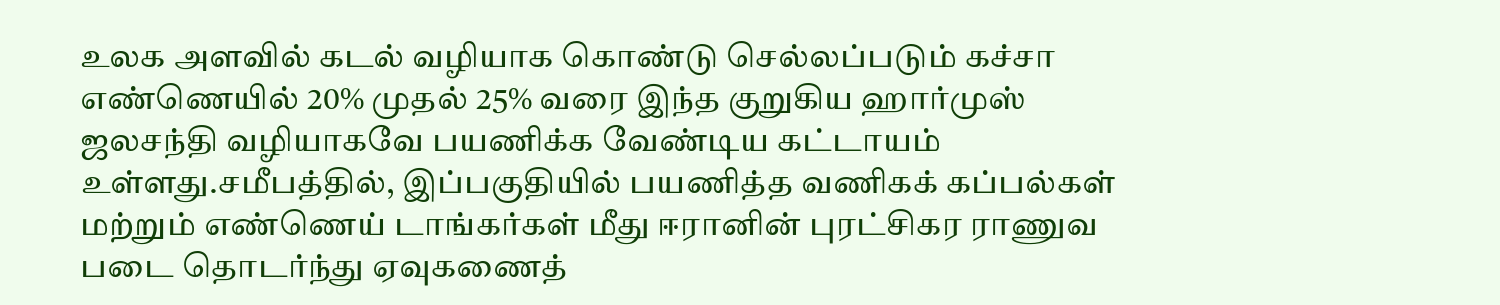உலக அளவில் கடல் வழியாக கொண்டு செல்லப்படும் கச்சா எண்ணெயில் 20% முதல் 25% வரை இந்த குறுகிய ஹார்முஸ் ஜலசந்தி வழியாகவே பயணிக்க வேண்டிய கட்டாயம் உள்ளது.சமீபத்தில், இப்பகுதியில் பயணித்த வணிகக் கப்பல்கள் மற்றும் எண்ணெய் டாங்கர்கள் மீது ஈரானின் புரட்சிகர ராணுவ படை தொடர்ந்து ஏவுகணைத்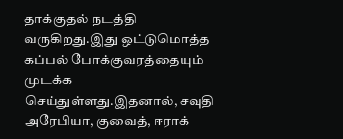தாக்குதல் நடத்தி வருகிறது.இது ஒட்டுமொத்த கப்பல் போக்குவரத்தையும் முடக்க செய்துள்ளது.இதனால், சவுதி அரேபியா, குவைத், ஈராக்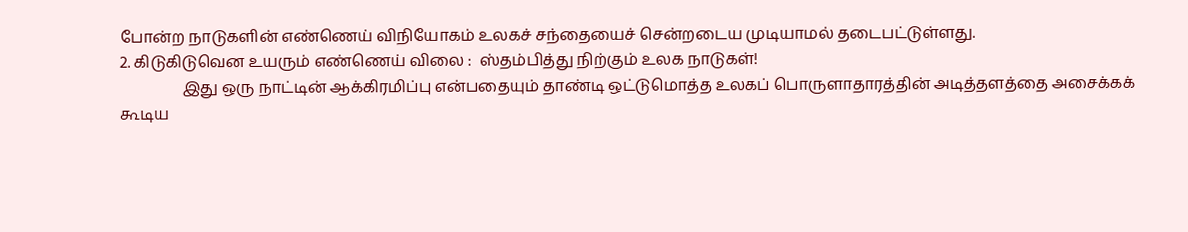போன்ற நாடுகளின் எண்ணெய் விநியோகம் உலகச் சந்தையைச் சென்றடைய முடியாமல் தடைபட்டுள்ளது.
2. கிடுகிடுவென உயரும் எண்ணெய் விலை :  ஸ்தம்பித்து நிற்கும் உலக நாடுகள்!
                இது ஒரு நாட்டின் ஆக்கிரமிப்பு என்பதையும் தாண்டி ஒட்டுமொத்த உலகப் பொருளாதாரத்தின் அடித்தளத்தை அசைக்கக் கூடிய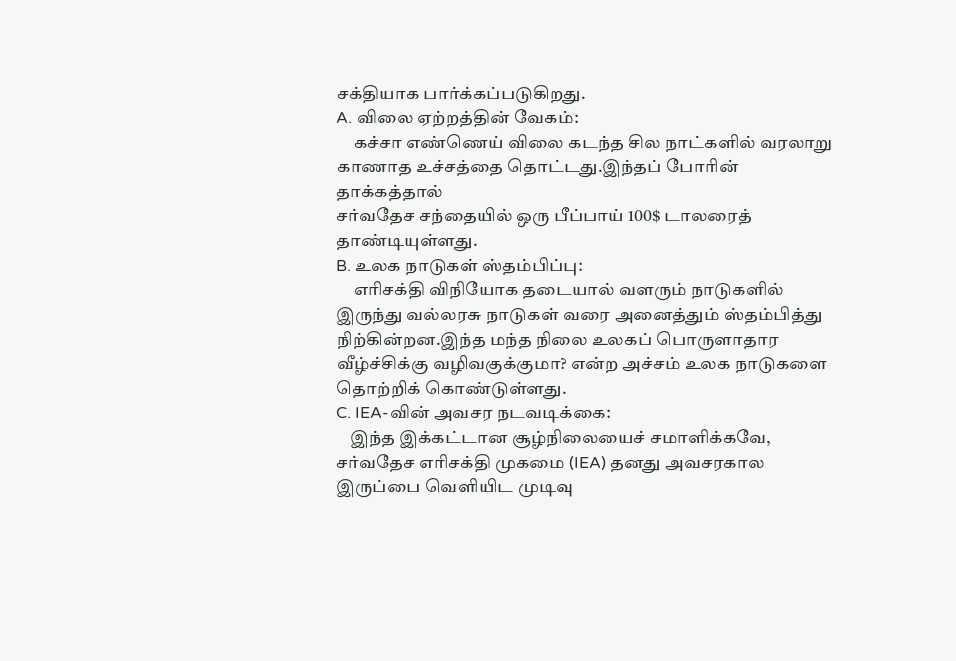சக்தியாக பார்க்கப்படுகிறது.
A. விலை ஏற்றத்தின் வேகம்:
     கச்சா எண்ணெய் விலை கடந்த சில நாட்களில் வரலாறு காணாத உச்சத்தை தொட்டது.இந்தப் போரின் தாக்கத்தால்
சர்வதேச சந்தையில் ஒரு பீப்பாய் 100$ டாலரைத் தாண்டியுள்ளது.
B. உலக நாடுகள் ஸ்தம்பிப்பு:
     எரிசக்தி விநியோக தடையால் வளரும் நாடுகளில் இருந்து வல்லரசு நாடுகள் வரை அனைத்தும் ஸ்தம்பித்து நிற்கின்றன.இந்த மந்த நிலை உலகப் பொருளாதார வீழ்ச்சிக்கு வழிவகுக்குமா? என்ற அச்சம் உலக நாடுகளை தொற்றிக் கொண்டுள்ளது.
C. IEA-வின் அவசர நடவடிக்கை:
    இந்த இக்கட்டான சூழ்நிலையைச் சமாளிக்கவே, சர்வதேச எரிசக்தி முகமை (IEA) தனது அவசரகால இருப்பை வெளியிட முடிவு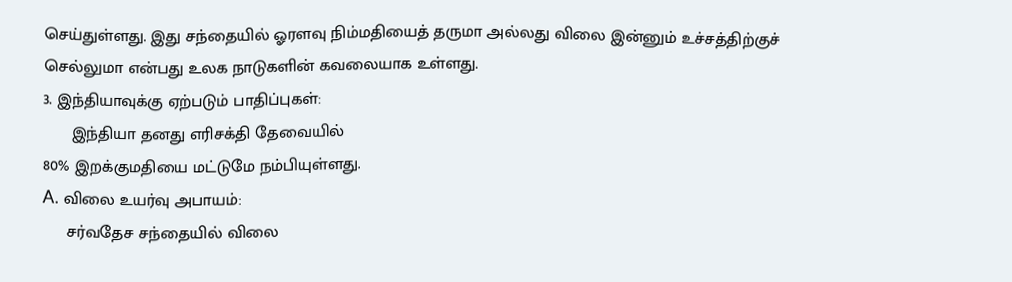செய்துள்ளது. இது சந்தையில் ஓரளவு நிம்மதியைத் தருமா அல்லது விலை இன்னும் உச்சத்திற்குச் செல்லுமா என்பது உலக நாடுகளின் கவலையாக உள்ளது.
3. இந்தியாவுக்கு ஏற்படும் பாதிப்புகள்:
      இந்தியா தனது எரிசக்தி தேவையில்
80% இறக்குமதியை மட்டுமே நம்பியுள்ளது.
A. விலை உயர்வு அபாயம்:
     சர்வதேச சந்தையில் விலை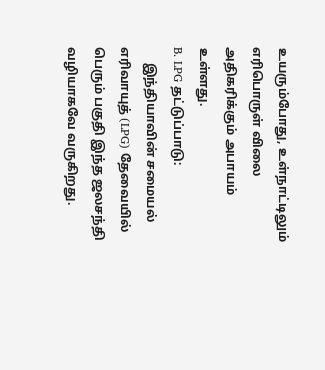உயரும்போது, உள்நாட்டிலும் எரிபொருள் விலை அதிகரிக்கும் அபாயம் உள்ளது.
B. LPG தட்டுப்பாடு:
     இந்தியாவின் சமையல் எரிவாயுத் (LPG) தேவையில் பெரும் பகுதி இந்த ஜலசந்தி வழியாகவே வருகிறது.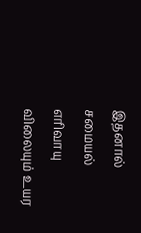இதனால் சமையல் எரிவாயு விலையும் உயர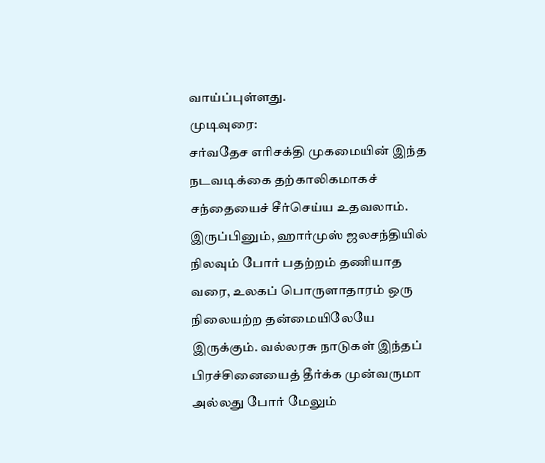வாய்ப்புள்ளது.
முடிவுரை:
சர்வதேச எரிசக்தி முகமையின் இந்த நடவடிக்கை தற்காலிகமாகச் சந்தையைச் சீர்செய்ய உதவலாம். இருப்பினும், ஹார்முஸ் ஜலசந்தியில் நிலவும் போர் பதற்றம் தணியாத வரை, உலகப் பொருளாதாரம் ஒரு நிலையற்ற தன்மையிலேயே இருக்கும். வல்லரசு நாடுகள் இந்தப் பிரச்சினையைத் தீர்க்க முன்வருமா அல்லது போர் மேலும்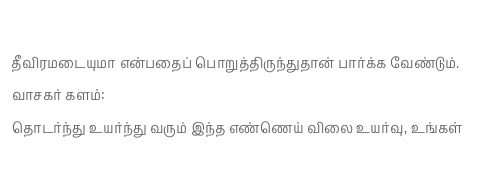தீவிரமடையுமா என்பதைப் பொறுத்திருந்துதான் பார்க்க வேண்டும்.
வாசகர் களம்:
தொடர்ந்து உயர்ந்து வரும் இந்த எண்ணெய் விலை உயர்வு, உங்கள்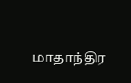மாதாந்திர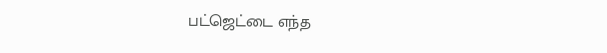பட்ஜெட்டை எந்த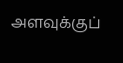அளவுக்குப்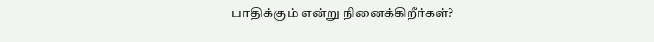பாதிக்கும் என்று நினைக்கிறீர்கள்?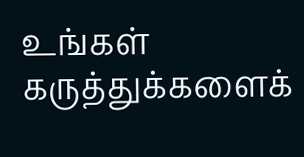உங்கள் கருத்துக்களைக்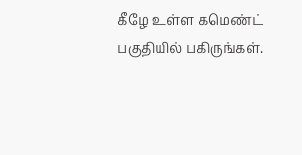கீழே உள்ள கமெண்ட் பகுதியில் பகிருங்கள்.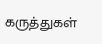கருத்துகள்